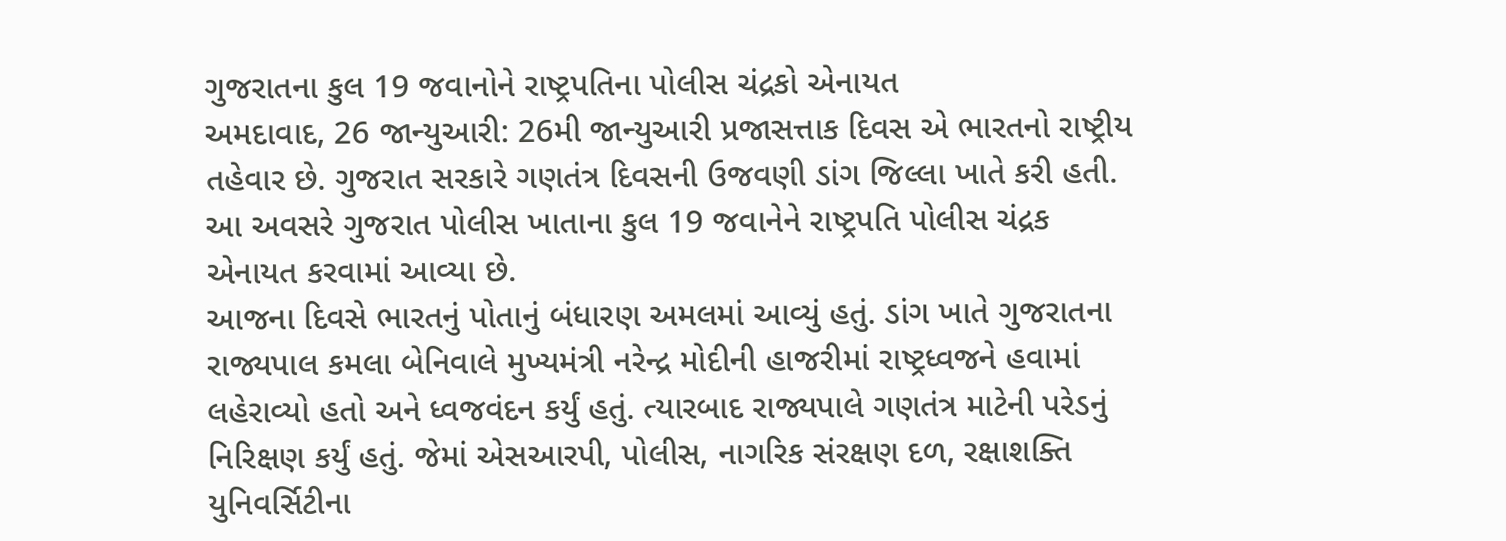ગુજરાતના કુલ 19 જવાનોને રાષ્ટ્રપતિના પોલીસ ચંદ્રકો એનાયત
અમદાવાદ, 26 જાન્યુઆરી: 26મી જાન્યુઆરી પ્રજાસત્તાક દિવસ એ ભારતનો રાષ્ટ્રીય તહેવાર છે. ગુજરાત સરકારે ગણતંત્ર દિવસની ઉજવણી ડાંગ જિલ્લા ખાતે કરી હતી. આ અવસરે ગુજરાત પોલીસ ખાતાના કુલ 19 જવાનેને રાષ્ટ્રપતિ પોલીસ ચંદ્રક એનાયત કરવામાં આવ્યા છે.
આજના દિવસે ભારતનું પોતાનું બંધારણ અમલમાં આવ્યું હતું. ડાંગ ખાતે ગુજરાતના રાજ્યપાલ કમલા બેનિવાલે મુખ્યમંત્રી નરેન્દ્ર મોદીની હાજરીમાં રાષ્ટ્રધ્વજને હવામાં લહેરાવ્યો હતો અને ધ્વજવંદન કર્યું હતું. ત્યારબાદ રાજ્યપાલે ગણતંત્ર માટેની પરેડનું નિરિક્ષણ કર્યું હતું. જેમાં એસઆરપી, પોલીસ, નાગરિક સંરક્ષણ દળ, રક્ષાશક્તિ યુનિવર્સિટીના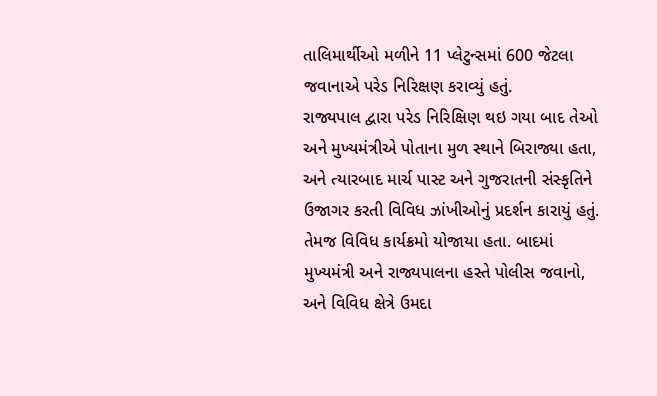તાલિમાર્થીઓ મળીને 11 પ્લેટુન્સમાં 600 જેટલા જવાનાએ પરેડ નિરિક્ષણ કરાવ્યું હતું.
રાજ્યપાલ દ્વારા પરેડ નિરિક્ષિણ થઇ ગયા બાદ તેઓ અને મુખ્યમંત્રીએ પોતાના મુળ સ્થાને બિરાજ્યા હતા, અને ત્યારબાદ માર્ચ પાસ્ટ અને ગુજરાતની સંસ્કૃતિને ઉજાગર કરતી વિવિધ ઝાંખીઓનું પ્રદર્શન કારાયું હતું. તેમજ વિવિધ કાર્યક્રમો યોજાયા હતા. બાદમાં મુખ્યમંત્રી અને રાજ્યપાલના હસ્તે પોલીસ જવાનો, અને વિવિધ ક્ષેત્રે ઉમદા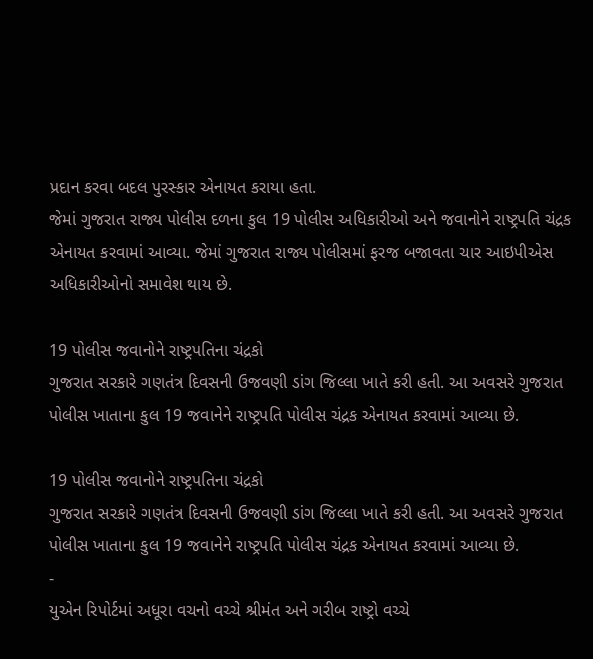પ્રદાન કરવા બદલ પુરસ્કાર એનાયત કરાયા હતા.
જેમાં ગુજરાત રાજ્ય પોલીસ દળના કુલ 19 પોલીસ અધિકારીઓ અને જવાનોને રાષ્ટ્રપતિ ચંદ્રક એનાયત કરવામાં આવ્યા. જેમાં ગુજરાત રાજ્ય પોલીસમાં ફરજ બજાવતા ચાર આઇપીએસ અધિકારીઓનો સમાવેશ થાય છે.

19 પોલીસ જવાનોને રાષ્ટ્રપતિના ચંદ્રકો
ગુજરાત સરકારે ગણતંત્ર દિવસની ઉજવણી ડાંગ જિલ્લા ખાતે કરી હતી. આ અવસરે ગુજરાત પોલીસ ખાતાના કુલ 19 જવાનેને રાષ્ટ્રપતિ પોલીસ ચંદ્રક એનાયત કરવામાં આવ્યા છે.

19 પોલીસ જવાનોને રાષ્ટ્રપતિના ચંદ્રકો
ગુજરાત સરકારે ગણતંત્ર દિવસની ઉજવણી ડાંગ જિલ્લા ખાતે કરી હતી. આ અવસરે ગુજરાત પોલીસ ખાતાના કુલ 19 જવાનેને રાષ્ટ્રપતિ પોલીસ ચંદ્રક એનાયત કરવામાં આવ્યા છે.
-
યુએન રિપોર્ટમાં અધૂરા વચનો વચ્ચે શ્રીમંત અને ગરીબ રાષ્ટ્રો વચ્ચે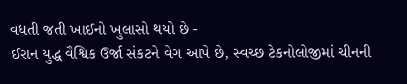વધતી જતી ખાઈનો ખુલાસો થયો છે -
ઈરાન યુદ્ધ વૈશ્વિક ઉર્જા સંકટને વેગ આપે છે, સ્વચ્છ ટેકનોલોજીમાં ચીનની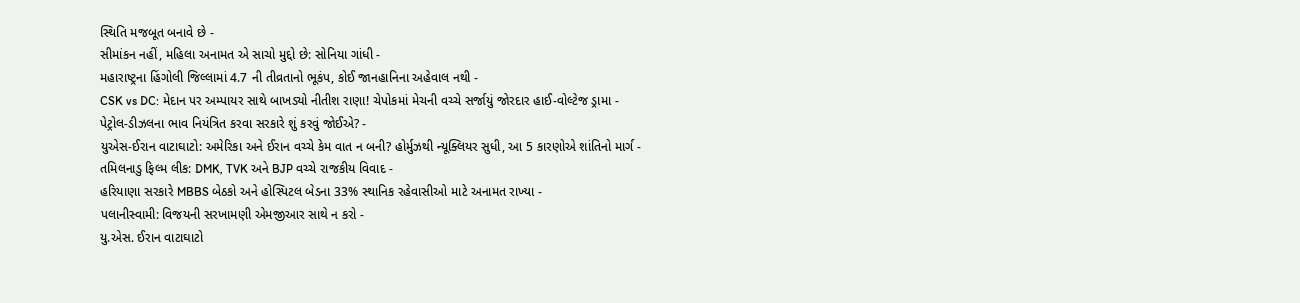સ્થિતિ મજબૂત બનાવે છે -
સીમાંકન નહીં, મહિલા અનામત એ સાચો મુદ્દો છે: સોનિયા ગાંધી -
મહારાષ્ટ્રના હિંગોલી જિલ્લામાં 4.7 ની તીવ્રતાનો ભૂકંપ, કોઈ જાનહાનિના અહેવાલ નથી -
CSK vs DC: મેદાન પર અમ્પાયર સાથે બાખડ્યો નીતીશ રાણા! ચેપોકમાં મેચની વચ્ચે સર્જાયું જોરદાર હાઈ-વોલ્ટેજ ડ્રામા -
પેટ્રોલ-ડીઝલના ભાવ નિયંત્રિત કરવા સરકારે શું કરવું જોઈએ? -
યુએસ-ઈરાન વાટાઘાટો: અમેરિકા અને ઈરાન વચ્ચે કેમ વાત ન બની? હોર્મુઝથી ન્યૂક્લિયર સુધી, આ 5 કારણોએ શાંતિનો માર્ગ -
તમિલનાડુ ફિલ્મ લીક: DMK, TVK અને BJP વચ્ચે રાજકીય વિવાદ -
હરિયાણા સરકારે MBBS બેઠકો અને હોસ્પિટલ બેડના 33% સ્થાનિક રહેવાસીઓ માટે અનામત રાખ્યા -
પલાનીસ્વામી: વિજયની સરખામણી એમજીઆર સાથે ન કરો -
યુ.એસ. ઈરાન વાટાઘાટો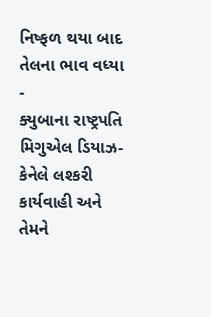નિષ્ફળ થયા બાદ તેલના ભાવ વધ્યા -
ક્યુબાના રાષ્ટ્રપતિ મિગુએલ ડિયાઝ-કેનેલે લશ્કરી કાર્યવાહી અને તેમને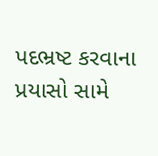પદભ્રષ્ટ કરવાના પ્રયાસો સામે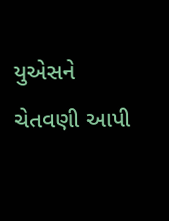યુએસને ચેતવણી આપી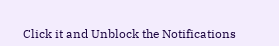Click it and Unblock the Notifications